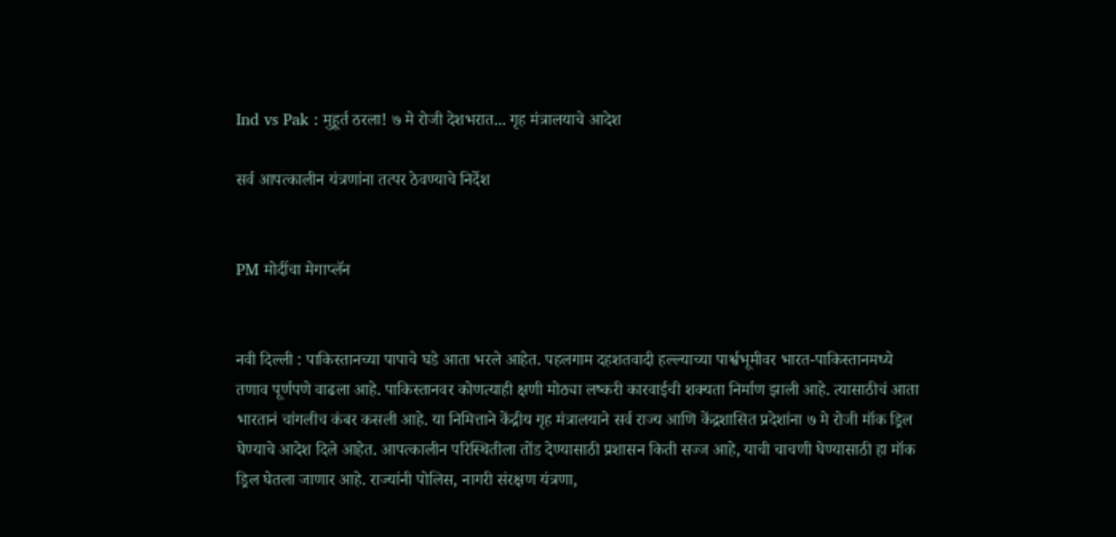Ind vs Pak : मुहूर्त ठरला! ७ मे रोजी देशभरात... गृह मंत्रालयाचे आदेश

सर्व आपत्कालीन यंत्रणांना तत्पर ठेवण्याचे निर्देश


PM मोदींचा मेगाप्लॅन


नवी दिल्ली : पाकिस्तानच्या पापाचे घडे आता भरले आहेत. पहलगाम दहशतवादी हल्ल्याच्या पार्श्वभूमीवर भारत-पाकिस्तानमध्ये तणाव पूर्णपणे वाढला आहे. पाकिस्तानवर कोणत्याही क्षणी मोठ्या लष्करी कारवाईची शक्यता निर्माण झाली आहे. त्यासाठीचं आता भारतानं चांगलीच कंबर कसली आहे. या निमित्ताने केंद्रीय गृह मंत्रालयाने सर्व राज्य आणि केंद्रशासित प्रदेशांना ७ मे रोजी मॉक ड्रिल घेण्याचे आदेश दिले आहेत. आपत्कालीन परिस्थितीला तोंड देण्यासाठी प्रशासन किती सज्ज आहे, याची चाचणी घेण्यासाठी हा मॉक ड्रिल घेतला जाणार आहे. राज्यांनी पोलिस, नागरी संरक्षण यंत्रणा,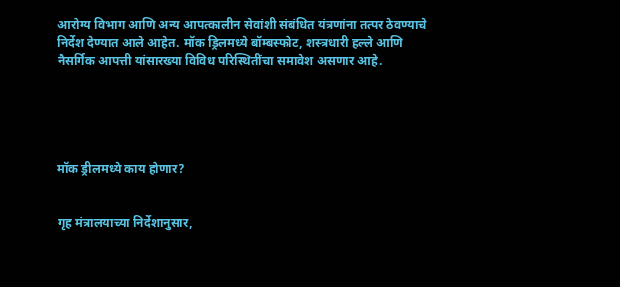आरोग्य विभाग आणि अन्य आपत्कालीन सेवांशी संबंधित यंत्रणांना तत्पर ठेवण्याचे निर्देश देण्यात आले आहेत. मॉक ड्रिलमध्ये बॉम्बस्फोट, शस्त्रधारी हल्ले आणि नैसर्गिक आपत्ती यांसारख्या विविध परिस्थितींचा समावेश असणार आहे.





मॉक ड्रीलमध्ये काय होणार?


गृह मंत्रालयाच्या निर्देशानुसार,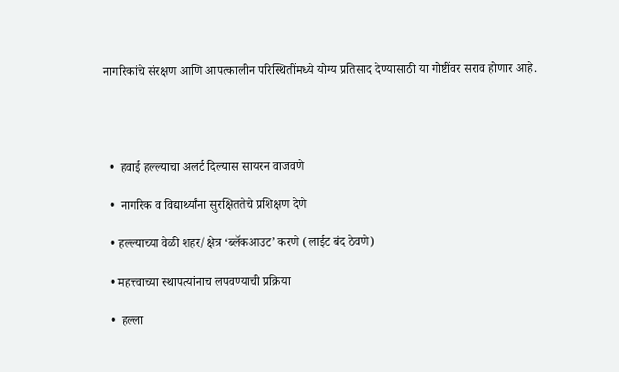नागरिकांचे संरक्षण आणि आपत्कालीन परिस्थितींमध्ये योग्य प्रतिसाद देण्यासाठी या गोष्टींवर सराव होणार आहे.




  •  हवाई हल्ल्याचा अलर्ट दिल्यास सायरन वाजवणे

  •  नागरिक व विद्यार्थ्यांना सुरक्षिततेचे प्रशिक्षण देणे

  • हल्ल्याच्या वेळी शहर/क्षेत्र ‘ब्लॅकआउट’ करणे (लाईट बंद ठेवणे)

  • महत्त्वाच्या स्थापत्यांनाच लपवण्याची प्रक्रिया

  •  हल्ला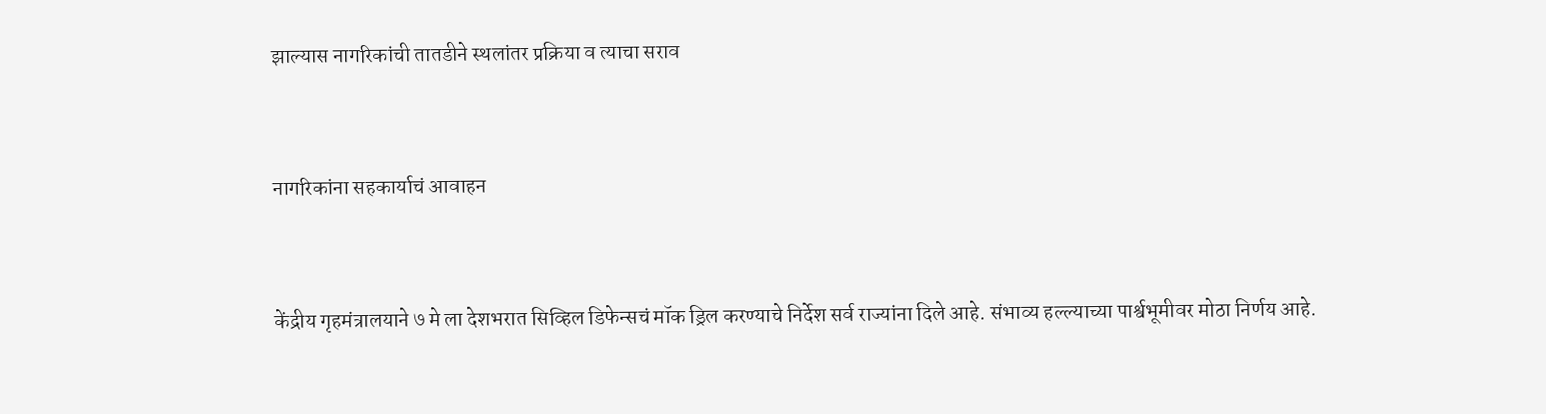झाल्यास नागरिकांची तातडीने स्थलांतर प्रक्रिया व त्याचा सराव


नागरिकांना सहकार्याचं आवाहन


केंद्रीय गृहमंत्रालयाने ७ मे ला देशभरात सिव्हिल डिफेन्सचं मॉक ड्रिल करण्याचे निर्देश सर्व राज्यांना दिले आहे. संभाव्य हल्ल्याच्या पार्श्वभूमीवर मोठा निर्णय आहे.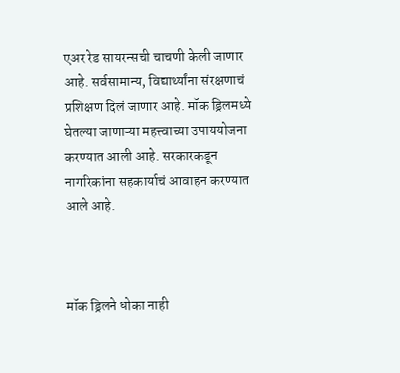एअर रेड सायरन्सची चाचणी केली जाणार आहे. सर्वसामान्य, विद्यार्थ्यांना संरक्षणाचं प्रशिक्षण दिलं जाणार आहे. मॉक ड्रिलमध्ये घेतल्या जाणाऱ्या महत्त्वाच्या उपाययोजना करण्यात आली आहे. सरकारकडून नागरिकांना सहकार्याचं आवाहन करण्यात आले आहे.



मॉक ड्रिलने धोका नाही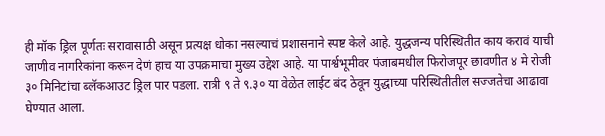ही मॉक ड्रिल पूर्णतः सरावासाठी असून प्रत्यक्ष धोका नसल्याचं प्रशासनाने स्पष्ट केले आहे. युद्धजन्य परिस्थितीत काय करावं याची जाणीव नागरिकांना करून देणं हाच या उपक्रमाचा मुख्य उद्देश आहे. या पार्श्वभूमीवर पंजाबमधील फिरोजपूर छावणीत ४ मे रोजी ३० मिनिटांचा ब्लॅकआउट ड्रिल पार पडला. रात्री ९ ते ९.३० या वेळेत लाईट बंद ठेवून युद्धाच्या परिस्थितीतील सज्जतेचा आढावा घेण्यात आला.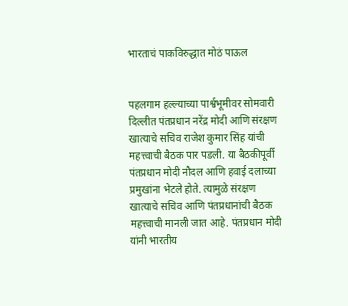भारताचं पाकविरुद्धात मोठं पाऊल


पहलगाम हल्ल्याच्या पार्श्वभूमीवर सोमवारी दिल्लीत पंतप्रधान नरेंद्र मोदी आणि संरक्षण खात्याचे सचिव राजेश कुमार सिंह यांची महत्त्वाची बैठक पार पडली. या बैठकीपूर्वी पंतप्रधान मोदी नौदल आणि हवाई दलाच्या प्रमुखांना भेटले होते. त्यामुळे संरक्षण खात्याचे सचिव आणि पंतप्रधानांची बैठक महत्त्वाची मानली जात आहे. पंतप्रधान मोदी यांनी भारतीय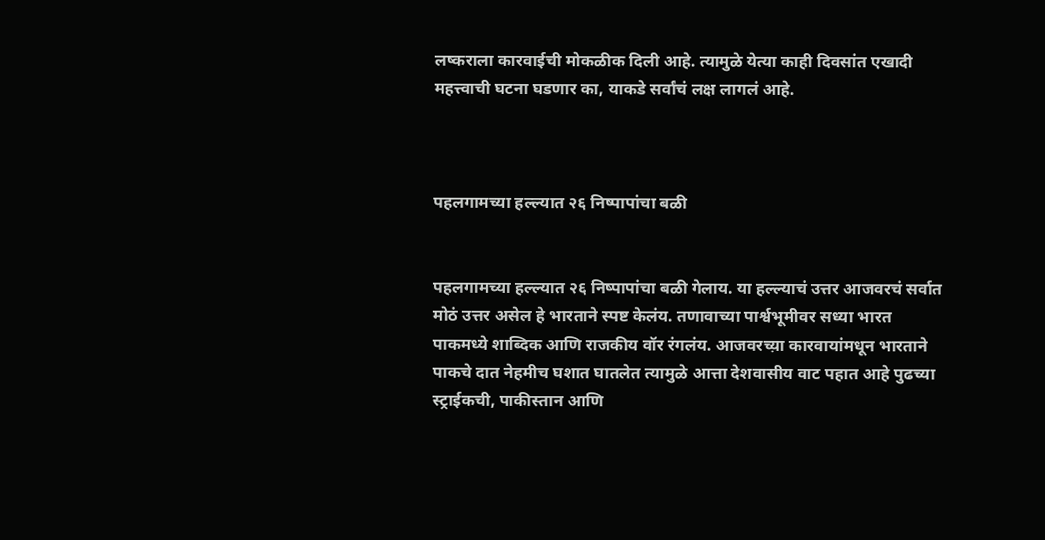लष्कराला कारवाईची मोकळीक दिली आहे. त्यामुळे येत्या काही दिवसांत एखादी महत्त्वाची घटना घडणार का, याकडे सर्वांचं लक्ष लागलं आहे.



पहलगामच्या हल्ल्यात २६ निष्पापांचा बळी


पहलगामच्या हल्ल्यात २६ निष्पापांचा बळी गेलाय. या हल्ल्याचं उत्तर आजवरचं सर्वात मोठं उत्तर असेल हे भारताने स्पष्ट केलंय. तणावाच्या पार्श्वभूमीवर सध्या भारत पाकमध्ये शाब्दिक आणि राजकीय वॉर रंगलंय. आजवरच्य़ा कारवायांमधून भारताने पाकचे दात नेहमीच घशात घातलेत त्यामुळे आत्ता देशवासीय वाट पहात आहे पुढच्या स्ट्राईकची, पाकीस्तान आणि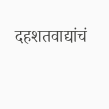दहशतवाद्यांचं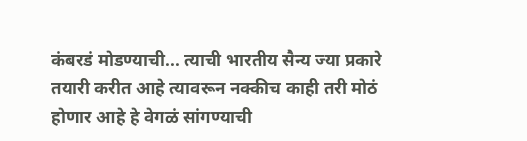कंबरडं मोडण्याची... त्याची भारतीय सैन्य ज्या प्रकारे तयारी करीत आहे त्यावरून नक्कीच काही तरी मोठं होणार आहे हे वेगळं सांगण्याची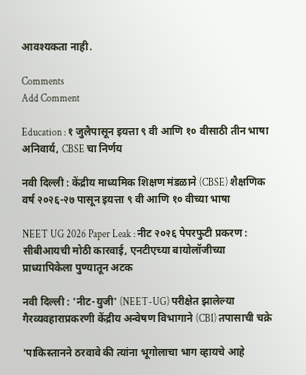आवश्यकता नाही.

Comments
Add Comment

Education : १ जुलैपासून इयत्ता ९ वी आणि १० वीसाठी तीन भाषा अनिवार्य, CBSE चा निर्णय

नवी दिल्ली : केंद्रीय माध्यमिक शिक्षण मंडळाने (CBSE) शैक्षणिक वर्ष २०२६-२७ पासून इयत्ता ९ वी आणि १० वीच्या भाषा

NEET UG 2026 Paper Leak : नीट २०२६ पेपरफुटी प्रकरण : सीबीआयची मोठी कारवाई, एनटीएच्या बायोलॉजीच्या प्राध्यापिकेला पुण्यातून अटक

नवी दिल्ली : 'नीट-युजी' (NEET-UG) परीक्षेत झालेल्या गैरव्यवहाराप्रकरणी केंद्रीय अन्वेषण विभागाने (CBI) तपासाची चक्रे

'पाकिस्तानने ठरवावे की त्यांना भूगोलाचा भाग व्हायचे आहे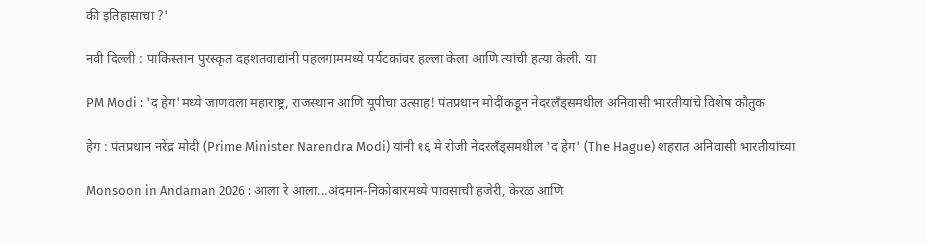की इतिहासाचा ?'

नवी दिल्ली : पाकिस्तान पुरस्कृत दहशतवाद्यांनी पहलगाममध्ये पर्यटकांवर हल्ला केला आणि त्यांची हत्या केली. या

PM Modi : 'द हेग'मध्ये जाणवला महाराष्ट्र, राजस्थान आणि यूपीचा उत्साह! पंतप्रधान मोदींकडून नेदरलँड्समधील अनिवासी भारतीयांचे विशेष कौतुक

हेग : पंतप्रधान नरेंद्र मोदी (Prime Minister Narendra Modi) यांनी १६ मे रोजी नेदरलँड्समधील 'द हेग' (The Hague) शहरात अनिवासी भारतीयांच्या

Monsoon in Andaman 2026 : आला रे आला...अंदमान-निकोबारमध्ये पावसाची हजेरी, केरळ आणि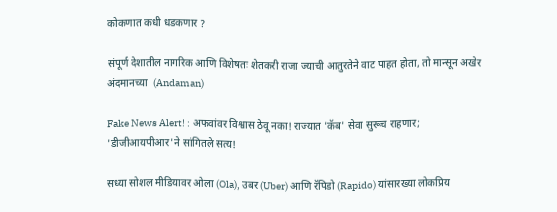कोकणात कधी धडकणार ?

संपूर्ण देशातील नागरिक आणि विशेषतः शेतकरी राजा ज्याची आतुरतेने वाट पाहत होता, तो मान्सून अखेर अंदमानच्या  (Andaman)

Fake News Alert! : अफवांवर विश्वास ठेवू नका! राज्यात 'कॅब' सेवा सुरूच राहणार; 'डीजीआयपीआर'ने सांगितले सत्य!

सध्या सोशल मीडियावर ओला (Ola), उबर (Uber) आणि रॅपिडो (Rapido) यांसारख्या लोकप्रिय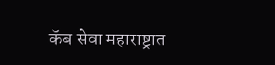कॅब सेवा महाराष्ट्रात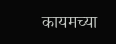कायमच्या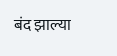बंद झाल्या